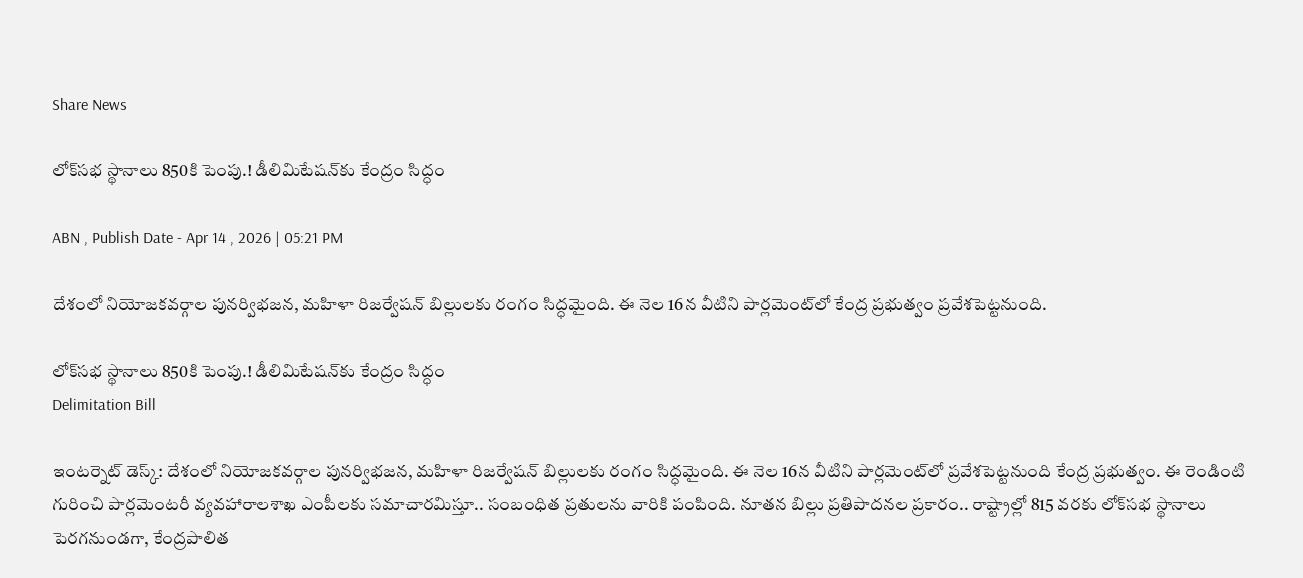Share News

లోక్‌సభ స్థానాలు 850కి పెంపు.! డీలిమిటేషన్‌కు కేంద్రం సిద్ధం

ABN , Publish Date - Apr 14 , 2026 | 05:21 PM

దేశంలో నియోజకవర్గాల పునర్విభజన, మహిళా రిజర్వేషన్ బిల్లులకు రంగం సిద్ధమైంది. ఈ నెల 16న వీటిని పార్లమెంట్‌లో కేంద్ర ప్రభుత్వం ప్రవేశపెట్టనుంది.

లోక్‌సభ స్థానాలు 850కి పెంపు.! డీలిమిటేషన్‌కు కేంద్రం సిద్ధం
Delimitation Bill

ఇంటర్నెట్ డెస్క్: దేశంలో నియోజకవర్గాల పునర్విభజన, మహిళా రిజర్వేషన్ బిల్లులకు రంగం సిద్ధమైంది. ఈ నెల 16న వీటిని పార్లమెంట్‌లో ప్రవేశపెట్టనుంది కేంద్ర ప్రభుత్వం. ఈ రెండింటి గురించి పార్లమెంటరీ వ్యవహారాలశాఖ ఎంపీలకు సమాచారమిస్తూ.. సంబంధిత ప్రతులను వారికి పంపింది. నూతన బిల్లు ప్రతిపాదనల ప్రకారం.. రాష్ట్రాల్లో 815 వరకు లోక్‌సభ స్థానాలు పెరగనుండగా, కేంద్రపాలిత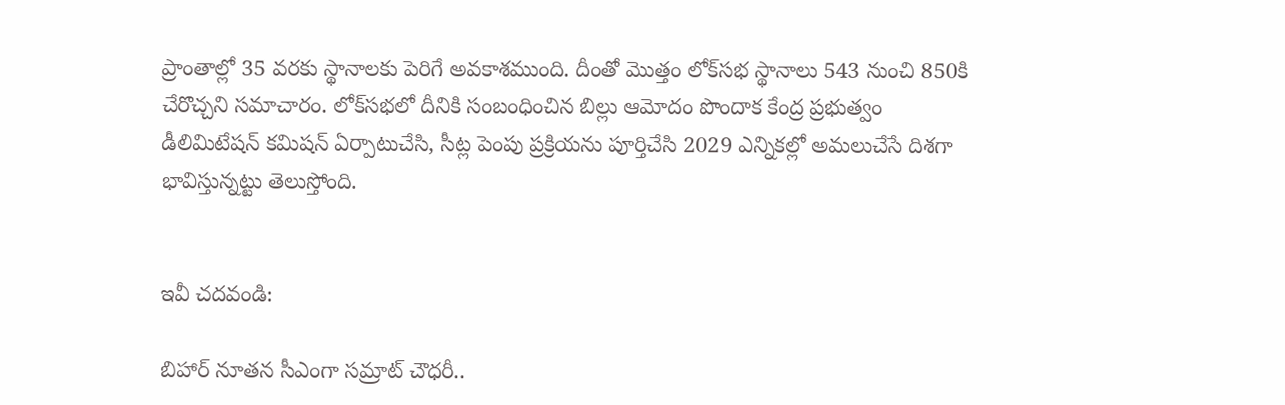ప్రాంతాల్లో 35 వరకు స్థానాలకు పెరిగే అవకాశముంది. దీంతో మొత్తం లోక్‌సభ స్థానాలు 543 నుంచి 850కి చేరొచ్చని సమాచారం. లోక్‌సభలో దీనికి సంబంధించిన బిల్లు ఆమోదం పొందాక కేంద్ర ప్రభుత్వం డీలిమిటేషన్‌ కమిషన్‌ ఏర్పాటుచేసి, సీట్ల పెంపు ప్రక్రియను పూర్తిచేసి 2029 ఎన్నికల్లో అమలుచేసే దిశగా భావిస్తున్నట్టు తెలుస్తోంది.


ఇవీ చదవండి:

బిహార్ నూతన సీఎంగా సమ్రాట్ చౌధరీ..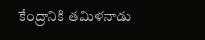కేంద్రానికి తమిళనాడు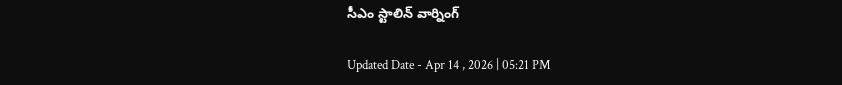సీఎం స్టాలిన్ వార్నింగ్

Updated Date - Apr 14 , 2026 | 05:21 PM